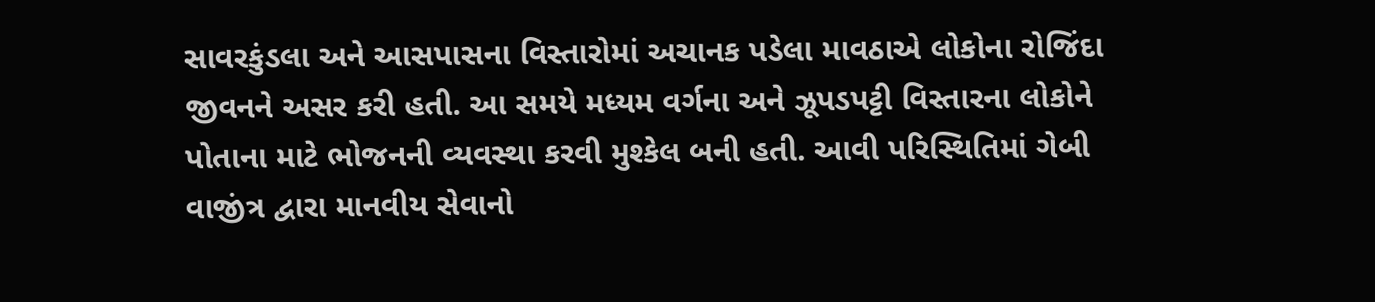સાવરકુંડલા અને આસપાસના વિસ્તારોમાં અચાનક પડેલા માવઠાએ લોકોના રોજિંદા જીવનને અસર કરી હતી. આ સમયે મધ્યમ વર્ગના અને ઝૂપડપટ્ટી વિસ્તારના લોકોને પોતાના માટે ભોજનની વ્યવસ્થા કરવી મુશ્કેલ બની હતી. આવી પરિસ્થિતિમાં ગેબી વાજીંત્ર દ્વારા માનવીય સેવાનો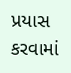પ્રયાસ કરવામાં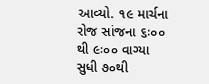આવ્યો. ૧૯ માર્ચના રોજ સાંજના ૬ઃ૦૦ થી ૯ઃ૦૦ વાગ્યા સુધી ૭૦થી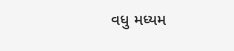વધુ મધ્યમ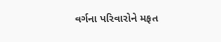વર્ગના પરિવારોને મફત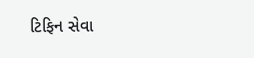ટિફિન સેવા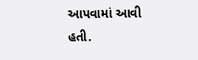આપવામાં આવી હતી.